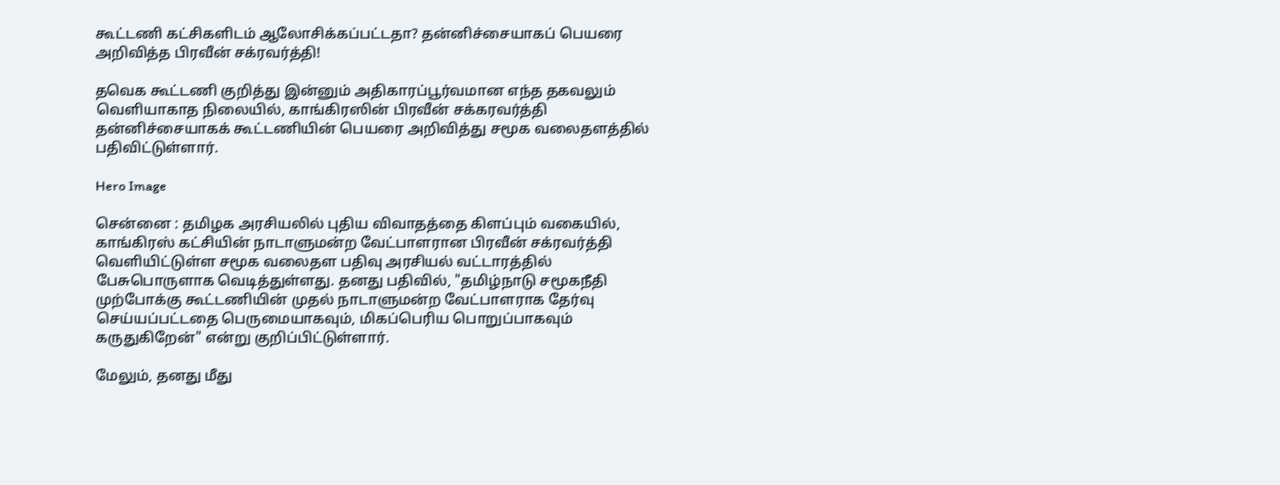கூட்டணி கட்சிகளிடம் ஆலோசிக்கப்பட்டதா? தன்னிச்சையாகப் பெயரை அறிவித்த பிரவீன் சக்ரவர்த்தி!

தவெக கூட்டணி குறித்து இன்னும் அதிகாரப்பூர்வமான எந்த தகவலும் வெளியாகாத நிலையில், காங்கிரஸின் பிரவீன் சக்கரவர்த்தி தன்னிச்சையாகக் கூட்டணியின் பெயரை அறிவித்து சமூக வலைதளத்தில் பதிவிட்டுள்ளார்.

Hero Image

சென்னை : தமிழக அரசியலில் புதிய விவாதத்தை கிளப்பும் வகையில், காங்கிரஸ் கட்சியின் நாடாளுமன்ற வேட்பாளரான பிரவீன் சக்ரவர்த்தி வெளியிட்டுள்ள சமூக வலைதள பதிவு அரசியல் வட்டாரத்தில் பேசுபொருளாக வெடித்துள்ளது. தனது பதிவில், "தமிழ்நாடு சமூகநீதி முற்போக்கு கூட்டணியின் முதல் நாடாளுமன்ற வேட்பாளராக தேர்வு செய்யப்பட்டதை பெருமையாகவும், மிகப்பெரிய பொறுப்பாகவும் கருதுகிறேன்" என்று குறிப்பிட்டுள்ளார்.

மேலும், தனது மீது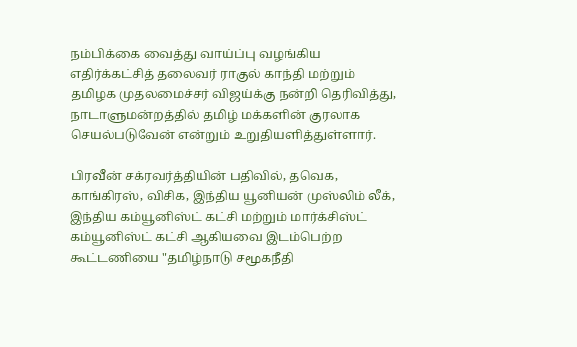நம்பிக்கை வைத்து வாய்ப்பு வழங்கிய எதிர்க்கட்சித் தலைவர் ராகுல் காந்தி மற்றும் தமிழக முதலமைச்சர் விஜய்க்கு நன்றி தெரிவித்து, நாடாளுமன்றத்தில் தமிழ் மக்களின் குரலாக செயல்படுவேன் என்றும் உறுதியளித்துள்ளார்.

பிரவீன் சக்ரவர்த்தியின் பதிவில், தவெக, காங்கிரஸ், விசிக, இந்திய யூனியன் முஸ்லிம் லீக், இந்திய கம்யூனிஸ்ட் கட்சி மற்றும் மார்க்சிஸ்ட் கம்யூனிஸ்ட் கட்சி ஆகியவை இடம்பெற்ற கூட்டணியை "தமிழ்நாடு சமூகநீதி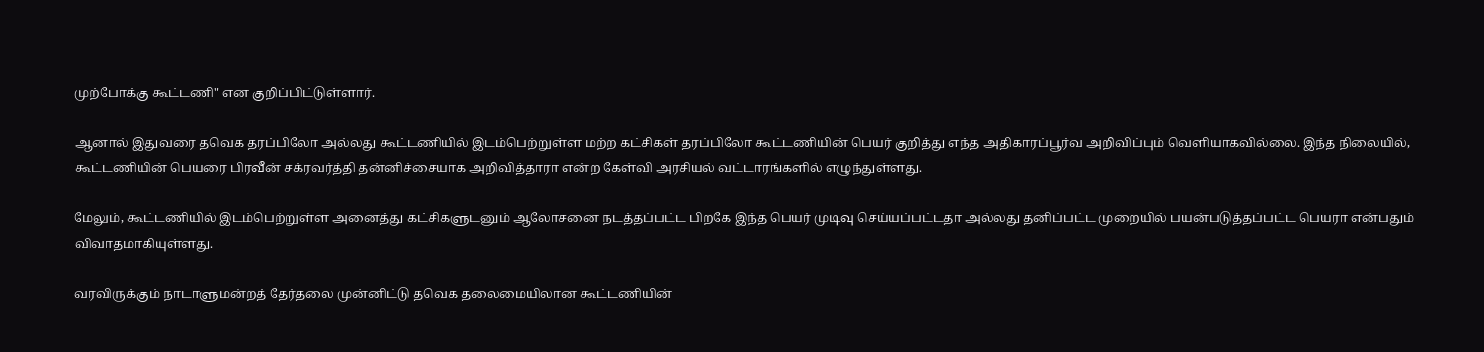முற்போக்கு கூட்டணி" என குறிப்பிட்டுள்ளார்.

ஆனால் இதுவரை தவெக தரப்பிலோ அல்லது கூட்டணியில் இடம்பெற்றுள்ள மற்ற கட்சிகள் தரப்பிலோ கூட்டணியின் பெயர் குறித்து எந்த அதிகாரப்பூர்வ அறிவிப்பும் வெளியாகவில்லை. இந்த நிலையில், கூட்டணியின் பெயரை பிரவீன் சக்ரவர்த்தி தன்னிச்சையாக அறிவித்தாரா என்ற கேள்வி அரசியல் வட்டாரங்களில் எழுந்துள்ளது.

மேலும், கூட்டணியில் இடம்பெற்றுள்ள அனைத்து கட்சிகளுடனும் ஆலோசனை நடத்தப்பட்ட பிறகே இந்த பெயர் முடிவு செய்யப்பட்டதா அல்லது தனிப்பட்ட முறையில் பயன்படுத்தப்பட்ட பெயரா என்பதும் விவாதமாகியுள்ளது.

வரவிருக்கும் நாடாளுமன்றத் தேர்தலை முன்னிட்டு தவெக தலைமையிலான கூட்டணியின்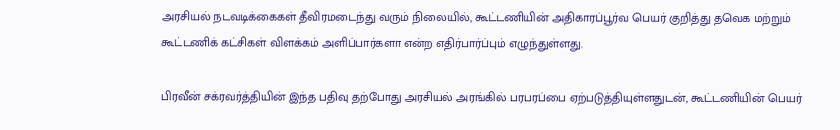அரசியல் நடவடிக்கைகள் தீவிரமடைந்து வரும் நிலையில், கூட்டணியின் அதிகாரப்பூர்வ பெயர் குறித்து தவெக மற்றும் கூட்டணிக் கட்சிகள் விளக்கம் அளிப்பார்களா என்ற எதிர்பார்ப்பும் எழுந்துள்ளது.

பிரவீன் சக்ரவர்த்தியின் இந்த பதிவு தற்போது அரசியல் அரங்கில் பரபரப்பை ஏற்படுத்தியுள்ளதுடன், கூட்டணியின் பெயர்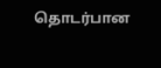தொடர்பான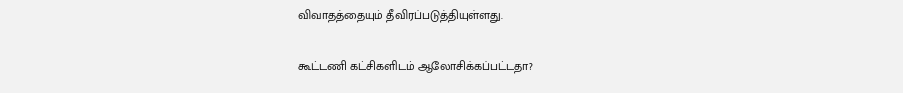விவாதத்தையும் தீவிரப்படுத்தியுள்ளது.

கூட்டணி கட்சிகளிடம் ஆலோசிக்கப்பட்டதா?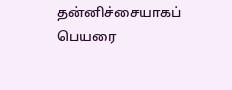தன்னிச்சையாகப் பெயரை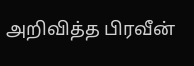அறிவித்த பிரவீன்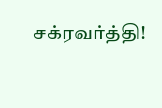சக்ரவர்த்தி!